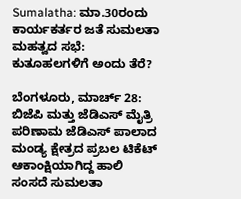Sumalatha: ಮಾ.30ರಂದು ಕಾರ್ಯಕರ್ತರ ಜತೆ ಸುಮಲತಾ ಮಹತ್ವದ ಸಭೆ: ಕುತೂಹಲಗಳಿಗೆ ಅಂದು ತೆರೆ?

ಬೆಂಗಳೂರು, ಮಾರ್ಚ್ 28: ಬಿಜೆಪಿ ಮತ್ತು ಜೆಡಿಎಸ್ ಮೈತ್ರಿ ಪರಿಣಾಮ ಜೆಡಿಎಸ್ ಪಾಲಾದ ಮಂಡ್ಯ ಕ್ಷೇತ್ರದ ಪ್ರಬಲ ಟಿಕೆಟ್ ಆಕಾಂಕ್ಷಿಯಾಗಿದ್ದ ಹಾಲಿ ಸಂಸದೆ ಸುಮಲತಾ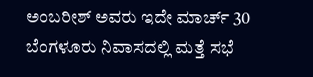ಅಂಬರೀಶ್ ಅವರು ಇದೇ ಮಾರ್ಚ್ 30 ಬೆಂಗಳೂರು ನಿವಾಸದಲ್ಲಿ ಮತ್ತೆ ಸಭೆ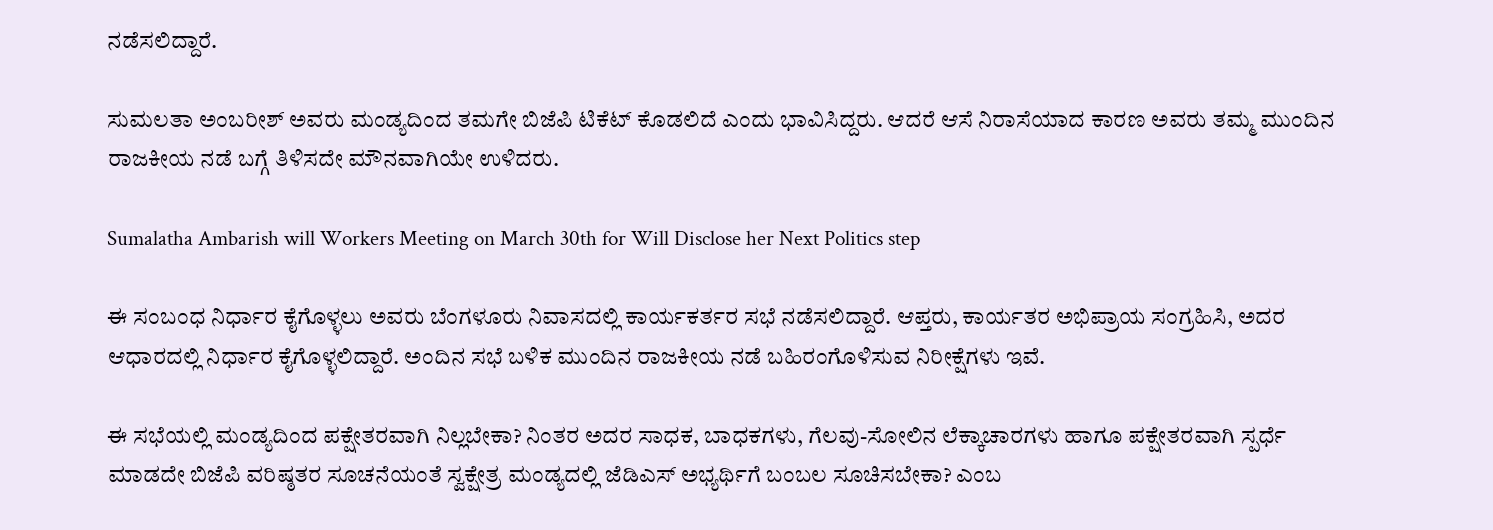ನಡೆಸಲಿದ್ದಾರೆ.

ಸುಮಲತಾ ಅಂಬರೀಶ್ ಅವರು ಮಂಡ್ಯದಿಂದ ತಮಗೇ ಬಿಜೆಪಿ ಟಿಕೆಟ್ ಕೊಡಲಿದೆ ಎಂದು ಭಾವಿಸಿದ್ದರು. ಆದರೆ ಆಸೆ ನಿರಾಸೆಯಾದ ಕಾರಣ ಅವರು ತಮ್ಮ ಮುಂದಿನ ರಾಜಕೀಯ ನಡೆ ಬಗ್ಗೆ ತಿಳಿಸದೇ ಮೌನವಾಗಿಯೇ ಉಳಿದರು.

Sumalatha Ambarish will Workers Meeting on March 30th for Will Disclose her Next Politics step

ಈ ಸಂಬಂಧ ನಿರ್ಧಾರ ಕೈಗೊಳ್ಳಲು ಅವರು ಬೆಂಗಳೂರು ನಿವಾಸದಲ್ಲಿ ಕಾರ್ಯಕರ್ತರ ಸಭೆ ನಡೆಸಲಿದ್ದಾರೆ. ಆಪ್ತರು, ಕಾರ್ಯತರ ಅಭಿಪ್ರಾಯ ಸಂಗ್ರಹಿಸಿ, ಅದರ ಆಧಾರದಲ್ಲಿ ನಿರ್ಧಾರ ಕೈಗೊಳ್ಳಲಿದ್ದಾರೆ. ಅಂದಿನ ಸಭೆ ಬಳಿಕ ಮುಂದಿನ ರಾಜಕೀಯ ನಡೆ ಬಹಿರಂಗೊಳಿಸುವ ನಿರೀಕ್ಷೆಗಳು ಇವೆ.

ಈ ಸಭೆಯಲ್ಲಿ ಮಂಡ್ಯದಿಂದ ಪಕ್ಷೇತರವಾಗಿ ನಿಲ್ಲಬೇಕಾ? ನಿಂತರ ಅದರ ಸಾಧಕ, ಬಾಧಕಗಳು, ಗೆಲವು-ಸೋಲಿನ ಲೆಕ್ಕಾಚಾರಗಳು ಹಾಗೂ ಪಕ್ಷೇತರವಾಗಿ ಸ್ಪರ್ಧೆ ಮಾಡದೇ ಬಿಜೆಪಿ ವರಿಷ್ಠತರ ಸೂಚನೆಯಂತೆ ಸ್ವಕ್ಷೇತ್ರ ಮಂಡ್ಯದಲ್ಲಿ ಜೆಡಿಎಸ್ ಅಭ್ಯರ್ಥಿಗೆ ಬಂಬಲ ಸೂಚಿಸಬೇಕಾ? ಎಂಬ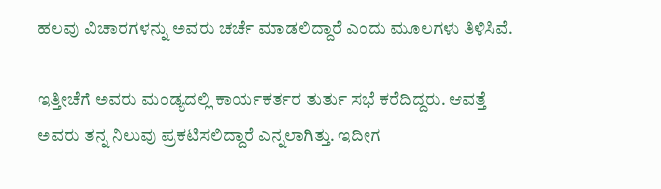ಹಲವು ವಿಚಾರಗಳನ್ನು ಅವರು ಚರ್ಚೆ ಮಾಡಲಿದ್ದಾರೆ ಎಂದು ಮೂಲಗಳು ತಿಳಿಸಿವೆ.

ಇತ್ತೀಚೆಗೆ ಅವರು ಮಂಡ್ಯದಲ್ಲಿ ಕಾರ್ಯಕರ್ತರ ತುರ್ತು ಸಭೆ ಕರೆದಿದ್ದರು. ಆವತ್ತೆ ಅವರು ತನ್ನ ನಿಲುವು ಪ್ರಕಟಿಸಲಿದ್ದಾರೆ ಎನ್ನಲಾಗಿತ್ತು. ಇದೀಗ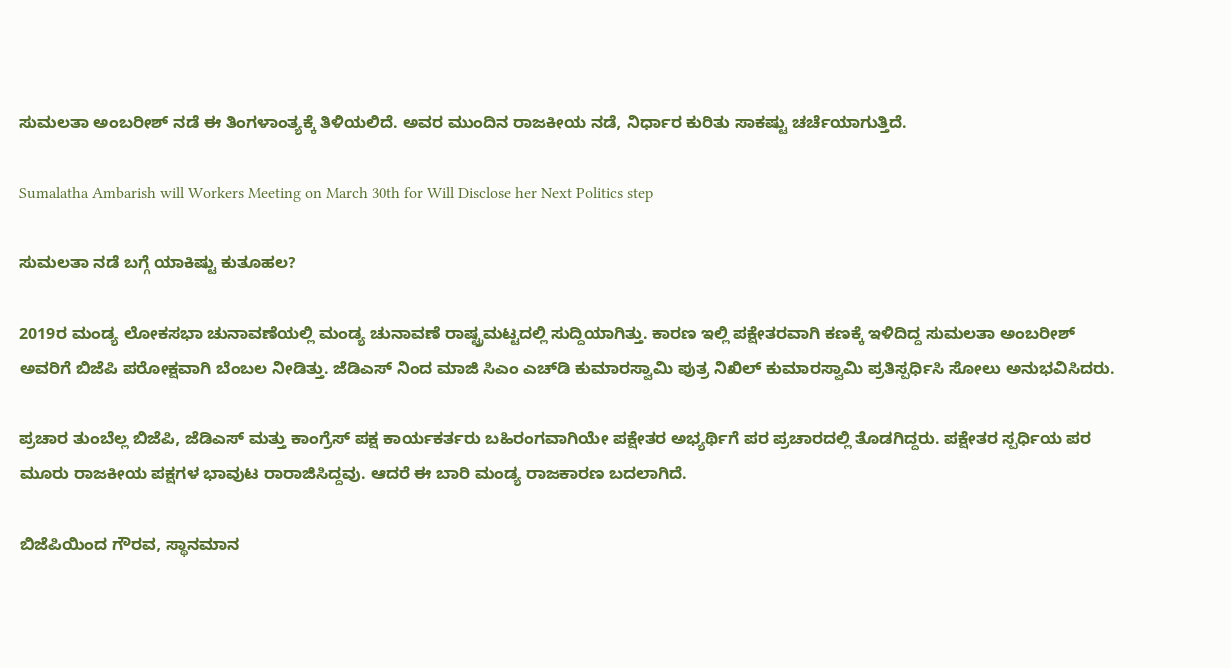ಸುಮಲತಾ ಅಂಬರೀಶ್ ನಡೆ ಈ ತಿಂಗಳಾಂತ್ಯಕ್ಕೆ ತಿಳಿಯಲಿದೆ. ಅವರ ಮುಂದಿನ ರಾಜಕೀಯ ನಡೆ, ನಿರ್ಧಾರ ಕುರಿತು ಸಾಕಷ್ಟು ಚರ್ಚೆಯಾಗುತ್ತಿದೆ.

Sumalatha Ambarish will Workers Meeting on March 30th for Will Disclose her Next Politics step

ಸುಮಲತಾ ನಡೆ ಬಗ್ಗೆ ಯಾಕಿಷ್ಟು ಕುತೂಹಲ?

2019ರ ಮಂಡ್ಯ ಲೋಕಸಭಾ ಚುನಾವಣೆಯಲ್ಲಿ ಮಂಡ್ಯ ಚುನಾವಣೆ ರಾಷ್ಟ್ರಮಟ್ಟದಲ್ಲಿ ಸುದ್ದಿಯಾಗಿತ್ತು. ಕಾರಣ ಇಲ್ಲಿ ಪಕ್ಷೇತರವಾಗಿ ಕಣಕ್ಕೆ ಇಳಿದಿದ್ದ ಸುಮಲತಾ ಅಂಬರೀಶ್ ಅವರಿಗೆ ಬಿಜೆಪಿ ಪರೋಕ್ಷವಾಗಿ ಬೆಂಬಲ ನೀಡಿತ್ತು. ಜೆಡಿಎಸ್ ನಿಂದ ಮಾಜಿ ಸಿಎಂ ಎಚ್‌ಡಿ ಕುಮಾರಸ್ವಾಮಿ ಪುತ್ರ ನಿಖಿಲ್ ಕುಮಾರಸ್ವಾಮಿ ಪ್ರತಿಸ್ಪರ್ಧಿಸಿ ಸೋಲು ಅನುಭವಿಸಿದರು.

ಪ್ರಚಾರ ತುಂಬೆಲ್ಲ ಬಿಜೆಪಿ, ಜೆಡಿಎಸ್ ಮತ್ತು ಕಾಂಗ್ರೆಸ್ ಪಕ್ಷ ಕಾರ್ಯಕರ್ತರು ಬಹಿರಂಗವಾಗಿಯೇ ಪಕ್ಷೇತರ ಅಭ್ಯರ್ಥಿಗೆ ಪರ ಪ್ರಚಾರದಲ್ಲಿ ತೊಡಗಿದ್ದರು. ಪಕ್ಷೇತರ ಸ್ಪರ್ಧಿಯ ಪರ ಮೂರು ರಾಜಕೀಯ ಪಕ್ಷಗಳ ಭಾವುಟ ರಾರಾಜಿಸಿದ್ದವು. ಆದರೆ ಈ ಬಾರಿ ಮಂಡ್ಯ ರಾಜಕಾರಣ ಬದಲಾಗಿದೆ.

ಬಿಜೆಪಿಯಿಂದ ಗೌರವ, ಸ್ಥಾನಮಾನ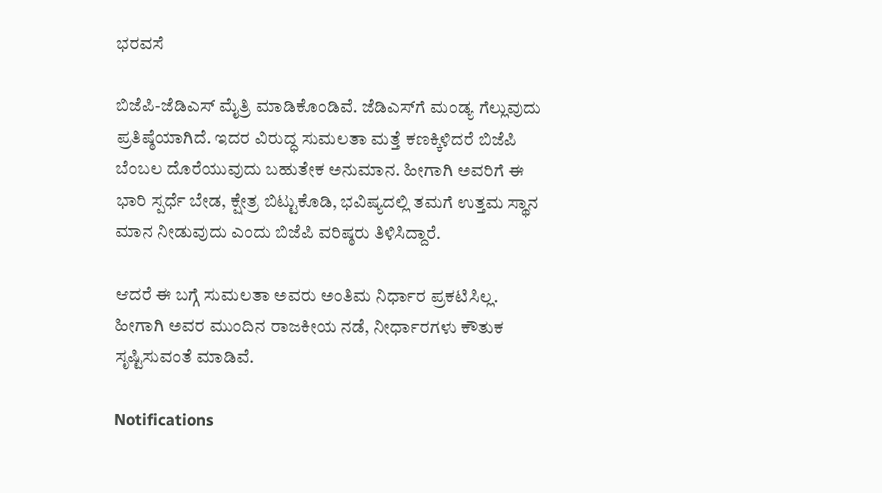ಭರವಸೆ

ಬಿಜೆಪಿ-ಜೆಡಿಎಸ್ ಮೈತ್ರಿ ಮಾಡಿಕೊಂಡಿವೆ. ಜೆಡಿಎಸ್‌ಗೆ ಮಂಡ್ಯ ಗೆಲ್ಲುವುದು ಪ್ರತಿಷ್ಠೆಯಾಗಿದೆ. ಇದರ ವಿರುದ್ಧ ಸುಮಲತಾ ಮತ್ತೆ ಕಣಕ್ಕಿಳಿದರೆ ಬಿಜೆಪಿ ಬೆಂಬಲ ದೊರೆಯುವುದು ಬಹುತೇಕ ಅನುಮಾನ. ಹೀಗಾಗಿ ಅವರಿಗೆ ಈ ಭಾರಿ ಸ್ಪರ್ಧೆ ಬೇಡ, ಕ್ಷೇತ್ರ ಬಿಟ್ಟುಕೊಡಿ, ಭವಿಷ್ಯದಲ್ಲಿ ತಮಗೆ ಉತ್ತಮ ಸ್ಥಾನ ಮಾನ ನೀಡುವುದು ಎಂದು ಬಿಜೆಪಿ ವರಿಷ್ಠರು ತಿಳಿಸಿದ್ದಾರೆ.

ಆದರೆ ಈ ಬಗ್ಗೆ ಸುಮಲತಾ ಅವರು ಅಂತಿಮ ನಿರ್ಧಾರ ಪ್ರಕಟಿಸಿಲ್ಲ. ಹೀಗಾಗಿ ಅವರ ಮುಂದಿನ ರಾಜಕೀಯ ನಡೆ, ನೀರ್ಧಾರಗಳು ಕೌತುಕ ಸೃಷ್ಟಿಸುವಂತೆ ಮಾಡಿವೆ.

Notifications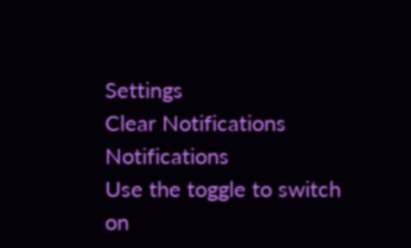Settings
Clear Notifications
Notifications
Use the toggle to switch on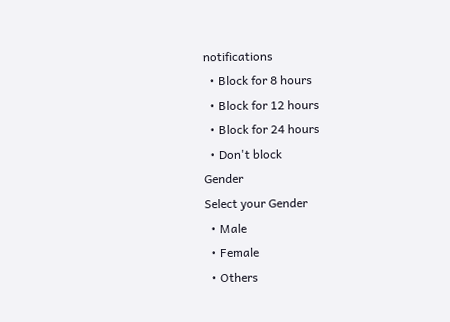notifications
  • Block for 8 hours
  • Block for 12 hours
  • Block for 24 hours
  • Don't block
Gender
Select your Gender
  • Male
  • Female
  • Others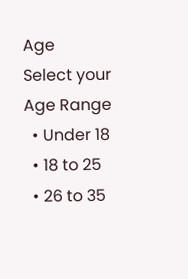Age
Select your Age Range
  • Under 18
  • 18 to 25
  • 26 to 35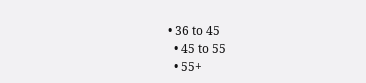• 36 to 45
  • 45 to 55
  • 55+